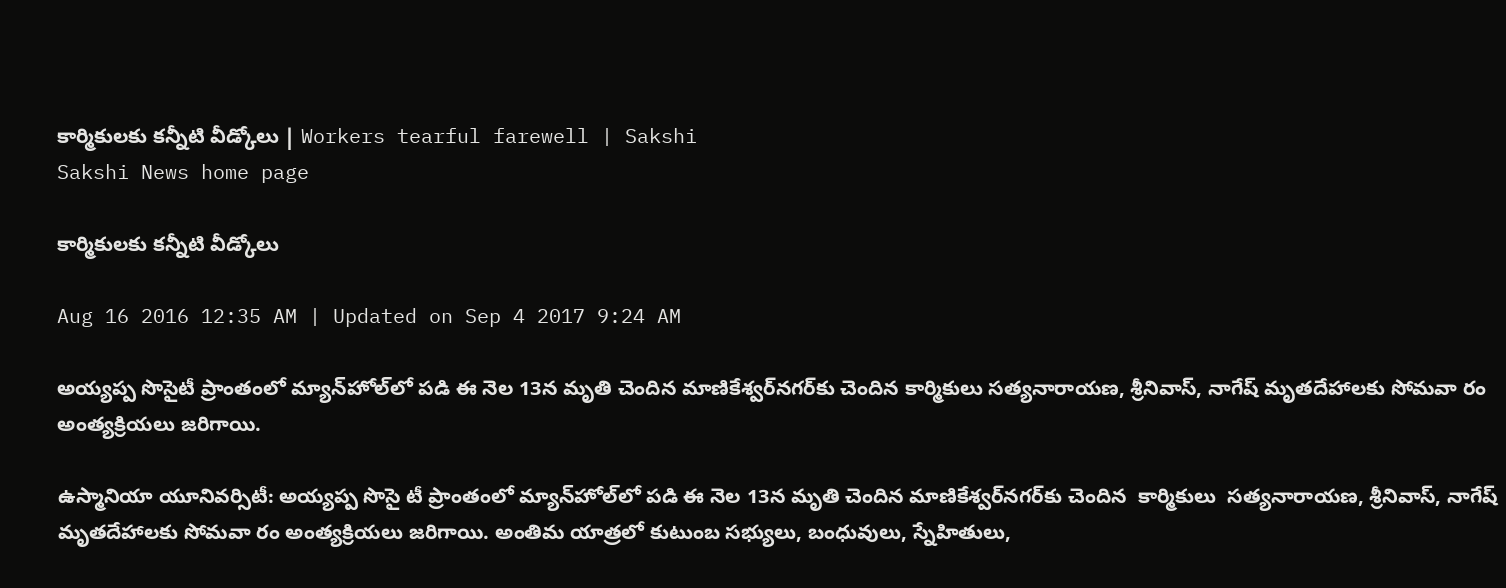కార్మికులకు కన్నీటి వీడ్కోలు | Workers tearful farewell | Sakshi
Sakshi News home page

కార్మికులకు కన్నీటి వీడ్కోలు

Aug 16 2016 12:35 AM | Updated on Sep 4 2017 9:24 AM

అయ్యప్ప సొసైటీ ప్రాంతంలో మ్యాన్‌హోల్‌లో పడి ఈ నెల 13న మృతి చెందిన మాణికేశ్వర్‌నగర్‌కు చెందిన కార్మికులు సత్యనారాయణ, శ్రీనివాస్, నాగేష్‌ మృతదేహాలకు సోమవా రం అంత్యక్రియలు జరిగాయి.

ఉస్మానియా యూనివర్సిటీ: అయ్యప్ప సొసై టీ ప్రాంతంలో మ్యాన్‌హోల్‌లో పడి ఈ నెల 13న మృతి చెందిన మాణికేశ్వర్‌నగర్‌కు చెందిన  కార్మికులు  సత్యనారాయణ, శ్రీనివాస్, నాగేష్‌ మృతదేహాలకు సోమవా రం అంత్యక్రియలు జరిగాయి. అంతిమ యాత్రలో కుటుంబ సభ్యులు, బంధువులు, స్నేహితులు,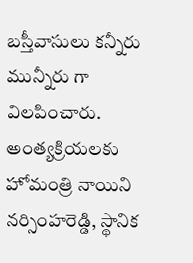బస్తీవాసులు కన్నీరు మున్నీరు గా విలపించారు. అంత్యక్రియలకు హోమంత్రి నాయిని నర్సింహరెడ్డి, స్థానిక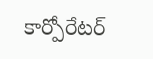కార్పోరేటర్‌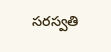సరస్వతి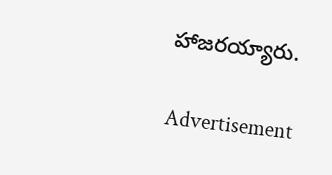హాజరయ్యారు.

Advertisement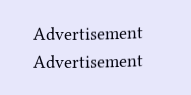Advertisement
Advertisement